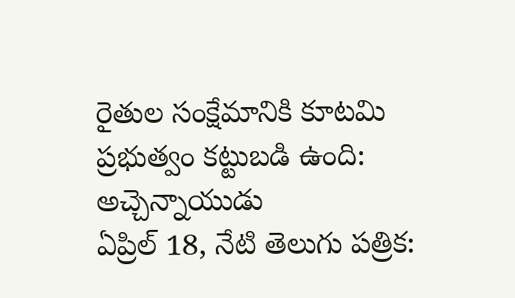రైతుల సంక్షేమానికి కూటమి ప్రభుత్వం కట్టుబడి ఉంది: అచ్చెన్నాయుడు
ఏప్రిల్ 18, నేటి తెలుగు పత్రిక: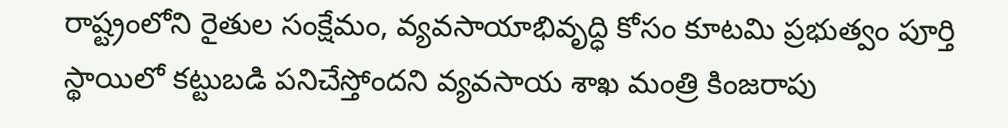రాష్ట్రంలోని రైతుల సంక్షేమం, వ్యవసాయాభివృద్ధి కోసం కూటమి ప్రభుత్వం పూర్తి స్థాయిలో కట్టుబడి పనిచేస్తోందని వ్యవసాయ శాఖ మంత్రి కింజరాపు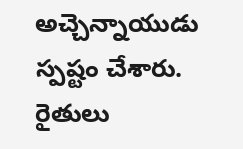అచ్చెన్నాయుడు స్పష్టం చేశారు. రైతులు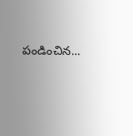పండించిన...